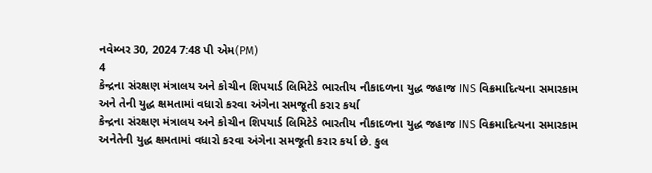નવેમ્બર 30, 2024 7:48 પી એમ(PM)
4
કેન્દ્રના સંરક્ષણ મંત્રાલય અને કોચીન શિપયાર્ડ લિમિટેડે ભારતીય નૌકાદળના યુદ્ધ જહાજ INS વિક્રમાદિત્યના સમારકામ અને તેની યુદ્ધ ક્ષમતામાં વધારો કરવા અંગેના સમજૂતી કરાર કર્યા
કેન્દ્રના સંરક્ષણ મંત્રાલય અને કોચીન શિપયાર્ડ લિમિટેડે ભારતીય નૌકાદળના યુદ્ધ જહાજ INS વિક્રમાદિત્યના સમારકામ અનેતેની યુદ્ધ ક્ષમતામાં વધારો કરવા અંગેના સમજૂતી કરાર કર્યા છે. કુલ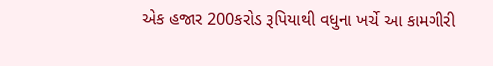એક હજાર 200કરોડ રૂપિયાથી વધુના ખર્ચે આ કામગીરી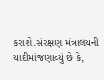કરાશે.સંરક્ષણ મંત્રાલયની યાદીમાંજણાવ્યું છે કે,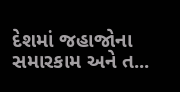દેશમાં જહાજોના સમારકામ અને ત...